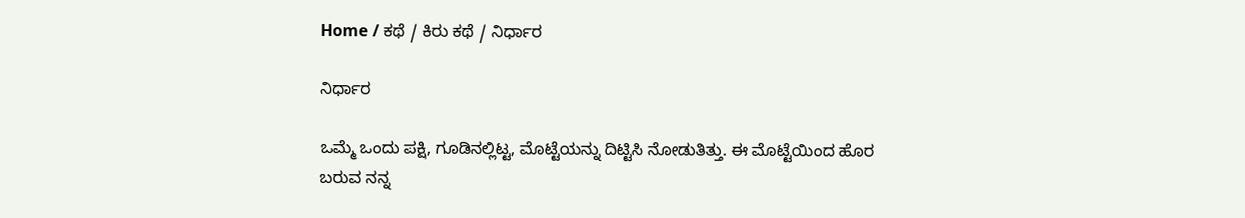Home / ಕಥೆ / ಕಿರು ಕಥೆ / ನಿರ್ಧಾರ

ನಿರ್ಧಾರ

ಒಮ್ಮೆ ಒಂದು ಪಕ್ಷಿ, ಗೂಡಿನಲ್ಲಿಟ್ಟ, ಮೊಟ್ಟೆಯನ್ನು ದಿಟ್ಟಿಸಿ ನೋಡುತಿತ್ತು. ಈ ಮೊಟ್ಟೆಯಿಂದ ಹೊರ ಬರುವ ನನ್ನ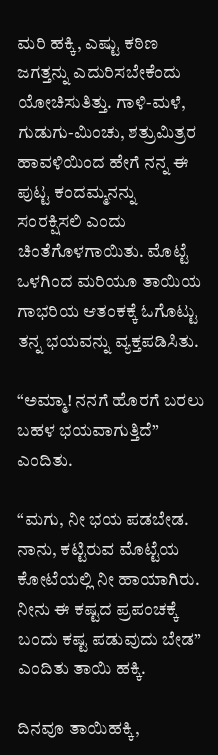ಮರಿ ಹಕ್ಕಿ, ಎಷ್ಟು ಕಠಿಣ ಜಗತ್ತನ್ನು ಎದುರಿಸಬೇಕೆಂದು ಯೋಚಿಸುತಿತ್ತು. ಗಾಳಿ-ಮಳೆ, ಗುಡುಗು-ಮಿಂಚು, ಶತ್ರುಮಿತ್ರರ ಹಾವಳಿಯಿಂದ ಹೇಗೆ ನನ್ನ ಈ ಪುಟ್ಟ ಕಂದಮ್ಮನನ್ನು ಸಂರಕ್ಷಿಸಲಿ ಎಂದು ಚಿಂತೆಗೊಳಗಾಯಿತು. ಮೊಟ್ಟೆ ಒಳಗಿಂದ ಮರಿಯೂ ತಾಯಿಯ ಗಾಭರಿಯ ಆತಂಕಕ್ಕೆ ಓಗೊಟ್ಟು ತನ್ನ ಭಯವನ್ನು ವ್ಯಕ್ತಪಡಿಸಿತು.

“ಅಮ್ಮಾ! ನನಗೆ ಹೊರಗೆ ಬರಲು ಬಹಳ ಭಯವಾಗುತ್ತಿದೆ” ಎಂದಿತು.

“ಮಗು, ನೀ ಭಯ ಪಡಬೇಡ. ನಾನು, ಕಟ್ಟಿರುವ ಮೊಟ್ಟೆಯ ಕೋಟೆಯಲ್ಲಿ ನೀ ಹಾಯಾಗಿರು. ನೀನು ಈ ಕಷ್ಟದ ಪ್ರಪಂಚಕ್ಕೆ ಬಂದು ಕಷ್ಟ ಪಡುವುದು ಬೇಡ” ಎಂದಿತು ತಾಯಿ ಹಕ್ಕಿ.

ದಿನವೂ ತಾಯಿಹಕ್ಕಿ,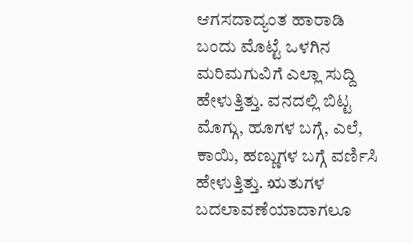ಆಗಸದಾದ್ಯಂತ ಹಾರಾಡಿ ಬಂದು ಮೊಟ್ಟೆ ಒಳಗಿನ ಮರಿಮಗುವಿಗೆ ಎಲ್ಲಾ ಸುದ್ದಿ ಹೇಳುತ್ತಿತ್ತು. ವನದಲ್ಲಿ ಬಿಟ್ಟ ಮೊಗ್ಗು, ಹೂಗಳ ಬಗ್ಗೆ, ಎಲೆ, ಕಾಯಿ, ಹಣ್ಣುಗಳ ಬಗ್ಗೆ ವರ್ಣಿಸಿ ಹೇಳುತ್ತಿತ್ತು. ಋತುಗಳ ಬದಲಾವಣೆಯಾದಾಗಲೂ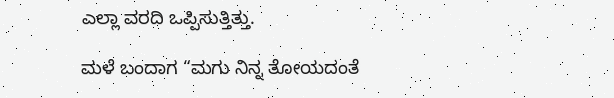ಎಲ್ಲಾ ವರದಿ ಒಪ್ಪಿಸುತ್ತಿತ್ತು.

ಮಳೆ ಬಂದಾಗ “ಮಗು ನಿನ್ನ ತೋಯದಂತೆ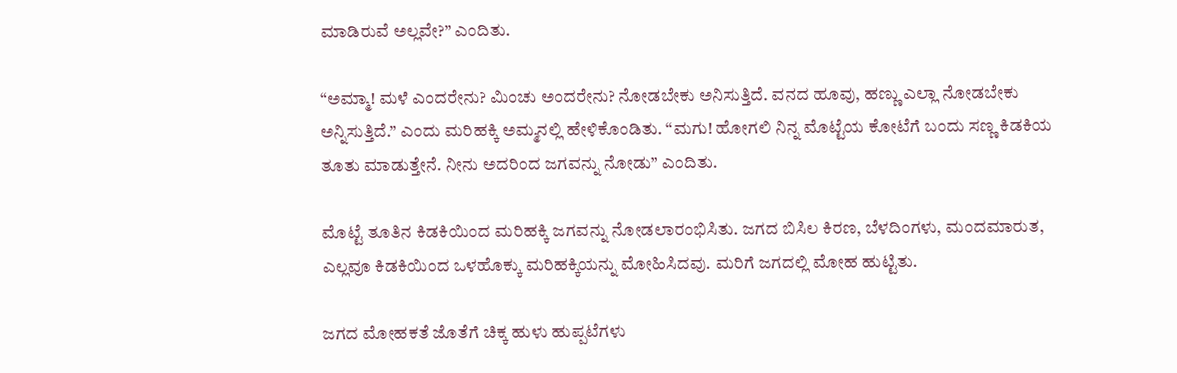ಮಾಡಿರುವೆ ಅಲ್ಲವೇ?” ಎಂದಿತು.

“ಅಮ್ಮಾ! ಮಳೆ ಎಂದರೇನು? ಮಿಂಚು ಅಂದರೇನು? ನೋಡಬೇಕು ಅನಿಸುತ್ತಿದೆ. ವನದ ಹೂವು, ಹಣ್ಣು ಎಲ್ಲಾ ನೋಡಬೇಕು ಅನ್ನಿಸುತ್ತಿದೆ.” ಎಂದು ಮರಿಹಕ್ಕಿ ಅಮ್ಮನಲ್ಲಿ ಹೇಳಿಕೊಂಡಿತು. “ಮಗು! ಹೋಗಲಿ ನಿನ್ನ ಮೊಟ್ಟೆಯ ಕೋಟೆಗೆ ಬಂದು ಸಣ್ಣ ಕಿಡಕಿಯ ತೂತು ಮಾಡುತ್ತೇನೆ. ನೀನು ಅದರಿಂದ ಜಗವನ್ನು ನೋಡು” ಎಂದಿತು.

ಮೊಟ್ಟೆ ತೂತಿನ ಕಿಡಕಿಯಿಂದ ಮರಿಹಕ್ಕಿ ಜಗವನ್ನು ನೋಡಲಾರಂಭಿಸಿತು. ಜಗದ ಬಿಸಿಲ ಕಿರಣ, ಬೆಳದಿಂಗಳು, ಮಂದಮಾರುತ, ಎಲ್ಲವೂ ಕಿಡಕಿಯಿಂದ ಒಳಹೊಕ್ಕು ಮರಿಹಕ್ಕಿಯನ್ನು ಮೋಹಿಸಿದವು. ಮರಿಗೆ ಜಗದಲ್ಲಿ ಮೋಹ ಹುಟ್ಟಿತು.

ಜಗದ ಮೋಹಕತೆ ಜೊತೆಗೆ ಚಿಕ್ಕ ಹುಳು ಹುಪ್ಪಟೆಗಳು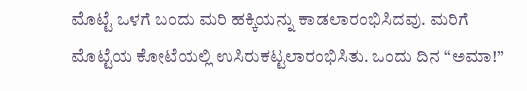ಮೊಟ್ಟೆ ಒಳಗೆ ಬಂದು ಮರಿ ಹಕ್ಕಿಯನ್ನು ಕಾಡಲಾರಂಭಿಸಿದವು. ಮರಿಗೆ ಮೊಟ್ಟೆಯ ಕೋಟೆಯಲ್ಲಿ ಉಸಿರುಕಟ್ಟಲಾರಂಭಿಸಿತು. ಒಂದು ದಿನ “ಅಮಾ!”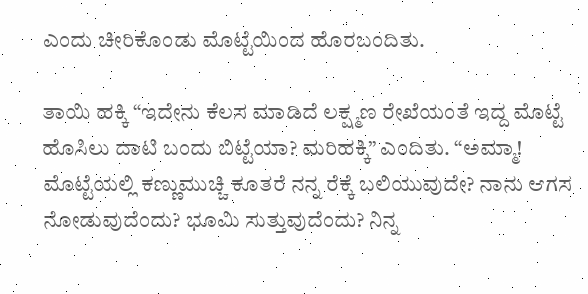ಎಂದು ಚೀರಿಕೊಂಡು ಮೊಟ್ಟೆಯಿಂದ ಹೊರಬಂದಿತು.

ತಾಯಿ ಹಕ್ಕಿ “ಇದೇನು ಕೆಲಸ ಮಾಡಿದೆ ಲಕ್ಷ್ಮಣ ರೇಖೆಯಂತೆ ಇದ್ದ ಮೊಟ್ಟೆ ಹೊಸಿಲು ದಾಟಿ ಬಂದು ಬಿಟ್ಟೆಯಾ? ಮರಿಹಕ್ಕಿ” ಎಂದಿತು. “ಅಮ್ಮಾ! ಮೊಟ್ಟೆಯಲ್ಲಿ ಕಣ್ಣುಮುಚ್ಚಿ ಕೂತರೆ ನನ್ನ ರೆಕ್ಕೆ ಬಲಿಯುವುದೇ? ನಾನು ಆಗಸ ನೋಡುವುದೆಂದು? ಭೂಮಿ ಸುತ್ತುವುದೆಂದು? ನಿನ್ನ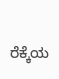ರೆಕ್ಕೆಯ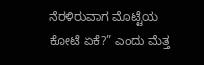ನೆರಳಿರುವಾಗ ಮೊಟ್ಟೆಯ ಕೋಟೆ ಏಕೆ?” ಎಂದು ಮೆತ್ತ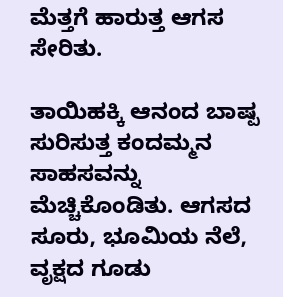ಮೆತ್ತಗೆ ಹಾರುತ್ತ ಆಗಸ ಸೇರಿತು.

ತಾಯಿಹಕ್ಕಿ ಆನಂದ ಬಾಷ್ಪ ಸುರಿಸುತ್ತ ಕಂದಮ್ಮನ ಸಾಹಸವನ್ನು ಮೆಚ್ಚಿಕೊಂಡಿತು. ಆಗಸದ ಸೂರು, ಭೂಮಿಯ ನೆಲೆ, ವೃಕ್ಷದ ಗೂಡು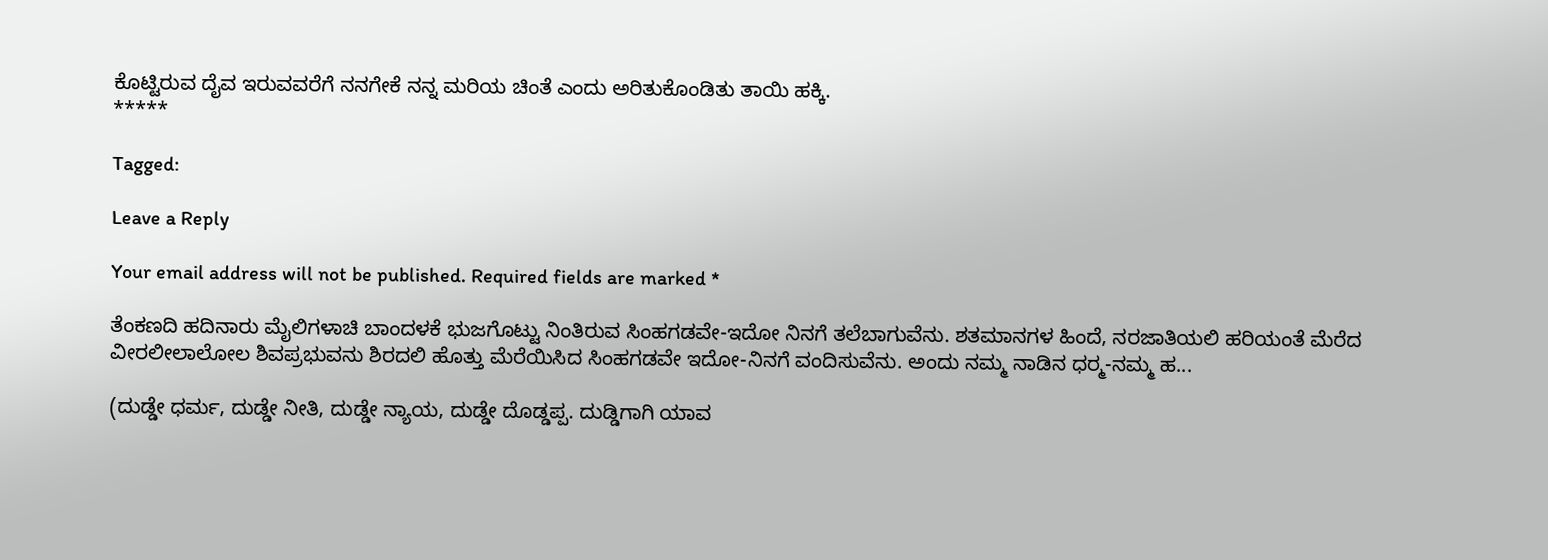ಕೊಟ್ಟಿರುವ ದೈವ ಇರುವವರೆಗೆ ನನಗೇಕೆ ನನ್ನ ಮರಿಯ ಚಿಂತೆ ಎಂದು ಅರಿತುಕೊಂಡಿತು ತಾಯಿ ಹಕ್ಕಿ.
*****

Tagged:

Leave a Reply

Your email address will not be published. Required fields are marked *

ತೆಂಕಣದಿ ಹದಿನಾರು ಮೈಲಿಗಳಾಚಿ ಬಾಂದಳಕೆ ಭುಜಗೊಟ್ಟು ನಿಂತಿರುವ ಸಿಂಹಗಡವೇ-ಇದೋ ನಿನಗೆ ತಲೆಬಾಗುವೆನು. ಶತಮಾನಗಳ ಹಿಂದೆ, ನರಜಾತಿಯಲಿ ಹರಿಯಂತೆ ಮೆರೆದ ವೀರಲೀಲಾಲೋಲ ಶಿವಪ್ರಭುವನು ಶಿರದಲಿ ಹೊತ್ತು ಮೆರೆಯಿಸಿದ ಸಿಂಹಗಡವೇ ಇದೋ-ನಿನಗೆ ವಂದಿಸುವೆನು. ಅಂದು ನಮ್ಮ ನಾಡಿನ ಧರ್‍ಮ-ನಮ್ಮ ಹ...

(ದುಡ್ಡೇ ಧರ್ಮ, ದುಡ್ಡೇ ನೀತಿ, ದುಡ್ಡೇ ನ್ಯಾಯ, ದುಡ್ಡೇ ದೊಡ್ಡಪ್ಪ. ದುಡ್ಡಿಗಾಗಿ ಯಾವ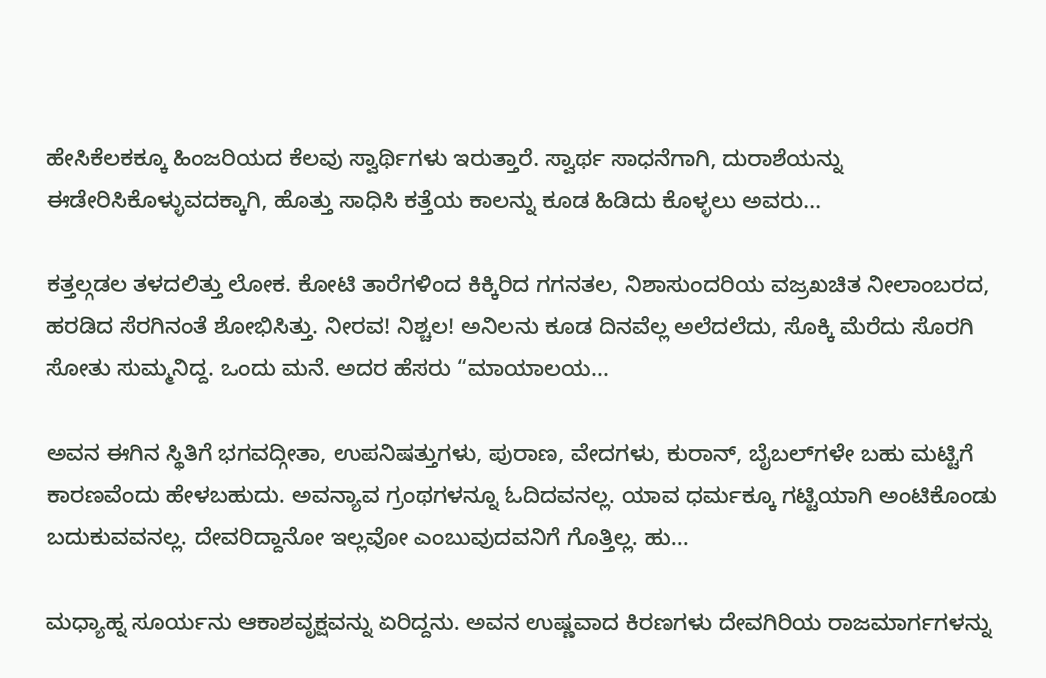ಹೇಸಿಕೆಲಕಕ್ಕೂ ಹಿಂಜರಿಯದ ಕೆಲವು ಸ್ವಾರ್ಥಿಗಳು ಇರುತ್ತಾರೆ. ಸ್ವಾರ್ಥ ಸಾಧನೆಗಾಗಿ, ದುರಾಶೆಯನ್ನು ಈಡೇರಿಸಿಕೊಳ್ಳುವದಕ್ಕಾಗಿ, ಹೊತ್ತು ಸಾಧಿಸಿ ಕತ್ತೆಯ ಕಾಲನ್ನು ಕೂಡ ಹಿಡಿದು ಕೊಳ್ಳಲು ಅವರು...

ಕತ್ತಲ್ಗಡಲ ತಳದಲಿತ್ತು ಲೋಕ. ಕೋಟಿ ತಾರೆಗಳಿಂದ ಕಿಕ್ಕಿರಿದ ಗಗನತಲ, ನಿಶಾಸುಂದರಿಯ ವಜ್ರಖಚಿತ ನೀಲಾಂಬರದ, ಹರಡಿದ ಸೆರಗಿನಂತೆ ಶೋಭಿಸಿತ್ತು. ನೀರವ! ನಿಶ್ಚಲ! ಅನಿಲನು ಕೂಡ ದಿನವೆಲ್ಲ ಅಲೆದಲೆದು, ಸೊಕ್ಕಿ ಮೆರೆದು ಸೊರಗಿ ಸೋತು ಸುಮ್ಮನಿದ್ದ. ಒಂದು ಮನೆ. ಅದರ ಹೆಸರು “ಮಾಯಾಲಯ...

ಅವನ ಈಗಿನ ಸ್ಥಿತಿಗೆ ಭಗವದ್ಗೀತಾ, ಉಪನಿಷತ್ತುಗಳು, ಪುರಾಣ, ವೇದಗಳು, ಕುರಾನ್, ಬೈಬಲ್‌ಗಳೇ ಬಹು ಮಟ್ಟಿಗೆ ಕಾರಣವೆಂದು ಹೇಳಬಹುದು. ಅವನ್ಯಾವ ಗ್ರಂಥಗಳನ್ನೂ ಓದಿದವನಲ್ಲ. ಯಾವ ಧರ್ಮಕ್ಕೂ ಗಟ್ಟಿಯಾಗಿ ಅಂಟಿಕೊಂಡು ಬದುಕುವವನಲ್ಲ. ದೇವರಿದ್ದಾನೋ ಇಲ್ಲವೋ ಎಂಬುವುದವನಿಗೆ ಗೊತ್ತಿಲ್ಲ. ಹು...

ಮಧ್ಯಾಹ್ನ ಸೂರ್ಯನು ಆಕಾಶವೃಕ್ಷವನ್ನು ಏರಿದ್ದನು. ಅವನ ಉಷ್ಣವಾದ ಕಿರಣಗಳು ದೇವಗಿರಿಯ ರಾಜಮಾರ್ಗಗಳನ್ನು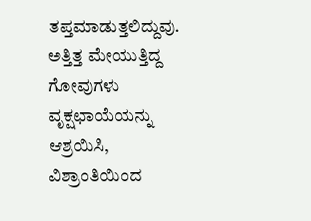ತಪ್ತಮಾಡುತ್ತಲಿದ್ದುವು. ಅತ್ತಿತ್ತ ಮೇಯುತ್ತಿದ್ದ ಗೋವುಗಳು ವೃಕ್ಷಛಾಯೆಯನ್ನು ಆಶ್ರಯಿಸಿ, ವಿಶ್ರಾಂತಿಯಿಂದ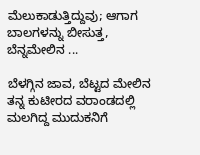ಮೆಲುಕಾಡುತ್ತಿದ್ದುವು; ಆಗಾಗ ಬಾಲಗಳನ್ನು ಬೀಸುತ್ತ, ಬೆನ್ನಮೇಲಿನ ...

ಬೆಳಗ್ಗಿನ ಜಾವ, ಬೆಟ್ಟದ ಮೇಲಿನ ತನ್ನ ಕುಟೀರದ ವರಾಂಡದಲ್ಲಿ ಮಲಗಿದ್ದ ಮುದುಕನಿಗೆ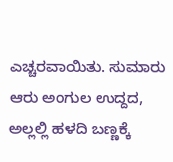ಎಚ್ಚರವಾಯಿತು. ಸುಮಾರು ಆರು ಅಂಗುಲ ಉದ್ದದ, ಅಲ್ಲಲ್ಲಿ ಹಳದಿ ಬಣ್ಣಕ್ಕೆ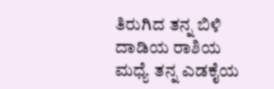ತಿರುಗಿದ ತನ್ನ ಬಿಳಿ ದಾಡಿಯ ರಾಶಿಯ ಮಧ್ಯೆ ತನ್ನ ಎಡಕೈಯ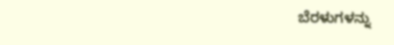ಬೆರಳುಗಳನ್ನು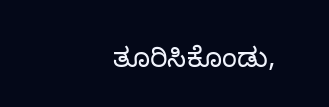ತೂರಿಸಿಕೊಂಡು,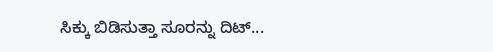ಸಿಕ್ಕು ಬಿಡಿಸುತ್ತಾ ಸೂರನ್ನು ದಿಟ್...